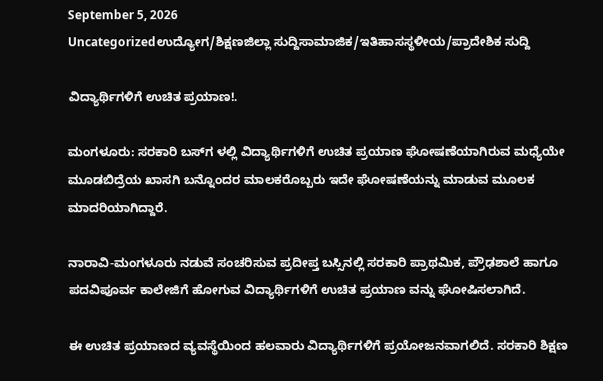September 5, 2026
Uncategorizedಉದ್ಯೋಗ/ಶಿಕ್ಷಣಜಿಲ್ಲಾ ಸುದ್ದಿಸಾಮಾಜಿಕ/ಇತಿಹಾಸಸ್ಥಳೀಯ/ಪ್ರಾದೇಶಿಕ ಸುದ್ದಿ

ವಿದ್ಯಾರ್ಥಿಗಳಿಗೆ ಉಚಿತ ಪ್ರಯಾಣ!.

ಮಂಗಳೂರು: ಸರಕಾರಿ ಬಸ್‌ಗ ಳಲ್ಲಿ ವಿದ್ಯಾರ್ಥಿಗಳಿಗೆ ಉಚಿತ ಪ್ರಯಾಣ ಘೋಷಣೆಯಾಗಿರುವ ಮಧ್ಯೆಯೇ ಮೂಡಬಿದ್ರೆಯ ಖಾಸಗಿ ಬನ್ನೊಂದರ ಮಾಲಕರೊಬ್ಬರು ಇದೇ ಘೋಷಣೆಯನ್ನು ಮಾಡುವ ಮೂಲಕ ಮಾದರಿಯಾಗಿದ್ದಾರೆ.

ನಾರಾವಿ-ಮಂಗಳೂರು ನಡುವೆ ಸಂಚರಿಸುವ ಪ್ರದೀಪ್ತ ಬಸ್ಸಿನಲ್ಲಿ ಸರಕಾರಿ ಪ್ರಾಥಮಿಕ, ಪ್ರೌಢಶಾಲೆ ಹಾಗೂ ಪದವಿಪೂರ್ವ ಕಾಲೇಜಿಗೆ ಹೋಗುವ ವಿದ್ಯಾರ್ಥಿಗಳಿಗೆ ಉಚಿತ ಪ್ರಯಾಣ ವನ್ನು ಘೋಷಿಸಲಾಗಿದೆ.

ಈ ಉಚಿತ ಪ್ರಯಾಣದ ವ್ಯವಸ್ಥೆಯಿಂದ ಹಲವಾರು ವಿದ್ಯಾರ್ಥಿಗಳಿಗೆ ಪ್ರಯೋಜನವಾಗಲಿದೆ. ಸರಕಾರಿ ಶಿಕ್ಷಣ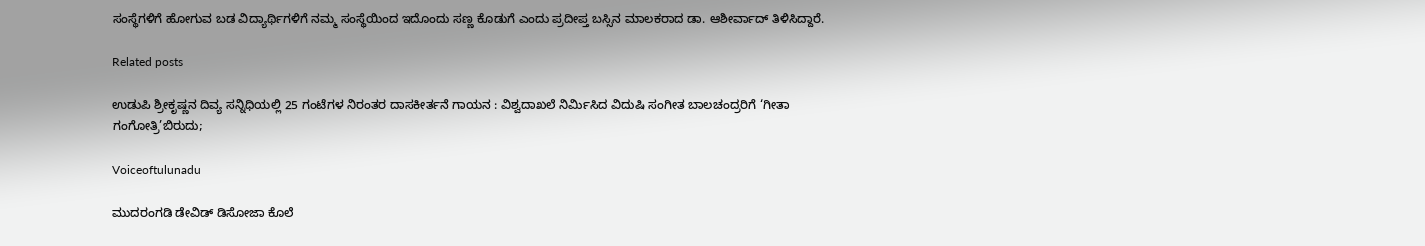ಸಂಸ್ಥೆಗಳಿಗೆ ಹೋಗುವ ಬಡ ವಿದ್ಯಾರ್ಥಿಗಳಿಗೆ ನಮ್ಮ ಸಂಸ್ಥೆಯಿಂದ ಇದೊಂದು ಸಣ್ಣ ಕೊಡುಗೆ ಎಂದು ಪ್ರದೀಪ್ತ ಬಸ್ಸಿನ ಮಾಲಕರಾದ ಡಾ. ಆಶೀರ್ವಾದ್ ತಿಳಿಸಿದ್ದಾರೆ.

Related posts

ಉಡುಪಿ ಶ್ರೀಕೃಷ್ಣನ ದಿವ್ಯ ಸನ್ನಿಧಿಯಲ್ಲಿ 25 ಗಂಟೆಗಳ ನಿರಂತರ ದಾಸಕೀರ್ತನೆ ಗಾಯನ : ವಿಶ್ವದಾಖಲೆ ನಿರ್ಮಿಸಿದ ವಿದುಷಿ ಸಂಗೀತ ಬಾಲಚಂದ್ರರಿಗೆ ‘ಗೀತಾ ಗಂಗೋತ್ರಿ’ಬಿರುದು;

Voiceoftulunadu

ಮುದರಂಗಡಿ ಡೇವಿಡ್ ಡಿಸೋಜಾ ಕೊಲೆ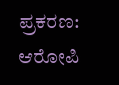ಪ್ರಕರಣ: ಆರೋಪಿ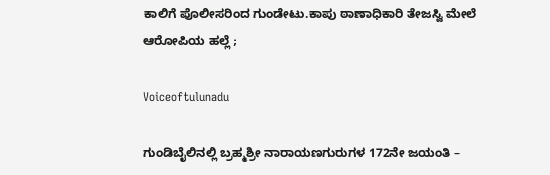ಕಾಲಿಗೆ ಪೊಲೀಸರಿಂದ ಗುಂಡೇಟು.ಕಾಪು ಠಾಣಾಧಿಕಾರಿ ತೇಜಸ್ವಿ ಮೇಲೆ ಆರೋಪಿಯ ಹಲ್ಲೆ ;

Voiceoftulunadu

ಗುಂಡಿಬೈಲಿನಲ್ಲಿ ಬ್ರಹ್ಮಶ್ರೀ ನಾರಾಯಣಗುರುಗಳ 172ನೇ ಜಯಂತಿ –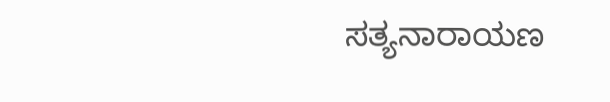ಸತ್ಯನಾರಾಯಣ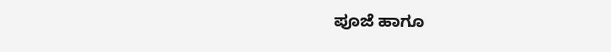ಪೂಜೆ ಹಾಗೂ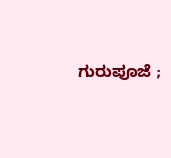ಗುರುಪೂಜೆ ;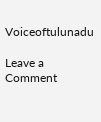Voiceoftulunadu

Leave a Comment